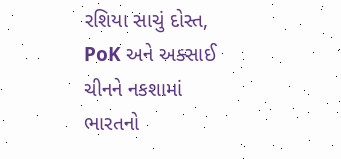રશિયા સાચું દોસ્ત, PoK અને અક્સાઈ ચીનને નકશામાં ભારતનો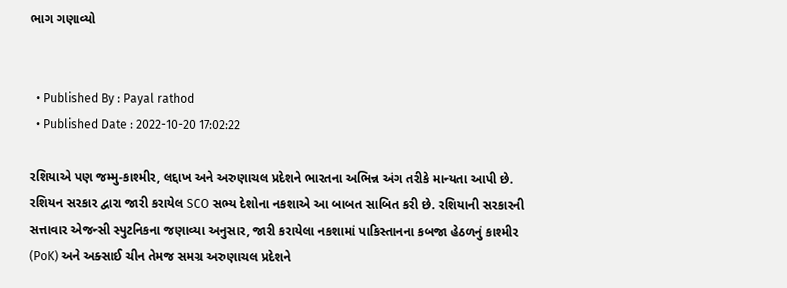ભાગ ગણાવ્યો


  • Published By : Payal rathod
  • Published Date : 2022-10-20 17:02:22

રશિયાએ પણ જમ્મુ-કાશ્મીર, લદ્દાખ અને અરુણાચલ પ્રદેશને ભારતના અભિન્ન અંગ તરીકે માન્યતા આપી છે. રશિયન સરકાર દ્વારા જારી કરાયેલ SCO સભ્ય દેશોના નકશાએ આ બાબત સાબિત કરી છે. રશિયાની સરકારની સત્તાવાર એજન્સી સ્પુટનિકના જણાવ્યા અનુસાર, જારી કરાયેલા નકશામાં પાકિસ્તાનના કબજા હેઠળનું કાશ્મીર (PoK) અને અક્સાઈ ચીન તેમજ સમગ્ર અરુણાચલ પ્રદેશને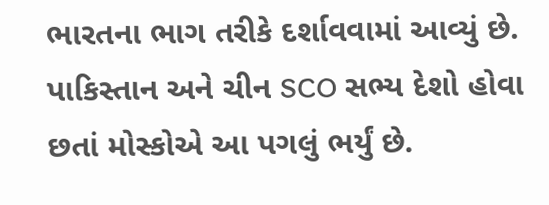ભારતના ભાગ તરીકે દર્શાવવામાં આવ્યું છે. પાકિસ્તાન અને ચીન SCO સભ્ય દેશો હોવા છતાં મોસ્કોએ આ પગલું ભર્યું છે.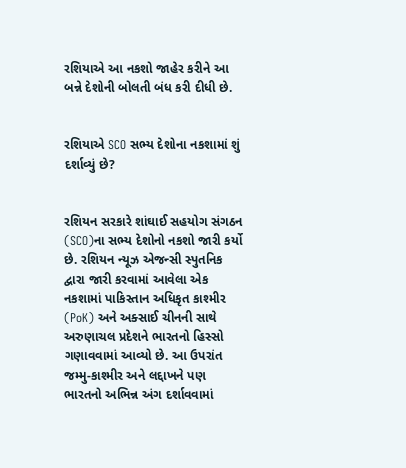રશિયાએ આ નકશો જાહેર કરીને આ બન્ને દેશોની બોલતી બંધ કરી દીધી છે.


રશિયાએ SCO સભ્ય દેશોના નકશામાં શું દર્શાવ્યું છે?


રશિયન સરકારે શાંઘાઈ સહયોગ સંગઠન (SCO)ના સભ્ય દેશોનો નકશો જારી કર્યો છે. રશિયન ન્યૂઝ એજન્સી સ્પુતનિક દ્વારા જારી કરવામાં આવેલા એક નકશામાં પાકિસ્તાન અધિકૃત કાશ્મીર (PoK) અને અક્સાઈ ચીનની સાથે અરુણાચલ પ્રદેશને ભારતનો હિસ્સો ગણાવવામાં આવ્યો છે. આ ઉપરાંત જમ્મુ-કાશ્મીર અને લદ્દાખને પણ ભારતનો અભિન્ન અંગ દર્શાવવામાં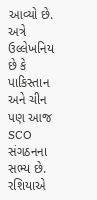આવ્યો છે. અત્રે ઉલ્લેખનિય છે કે પાકિસ્તાન અને ચીન પણ આજ SCO સંગઠનના સભ્ય છે. રશિયાએ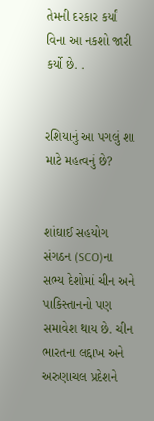તેમની દરકાર કર્યાં વિના આ નકશો જારી કર્યો છે. .


રશિયાનું આ પગલું શા માટે મહત્વનું છે?


શાંઘાઈ સહયોગ સંગઠન (SCO)ના સભ્ય દેશોમાં ચીન અને પાકિસ્તાનનો પણ સમાવેશ થાય છે. ચીન ભારતના લદ્દાખ અને અરુણાચલ પ્રદેશને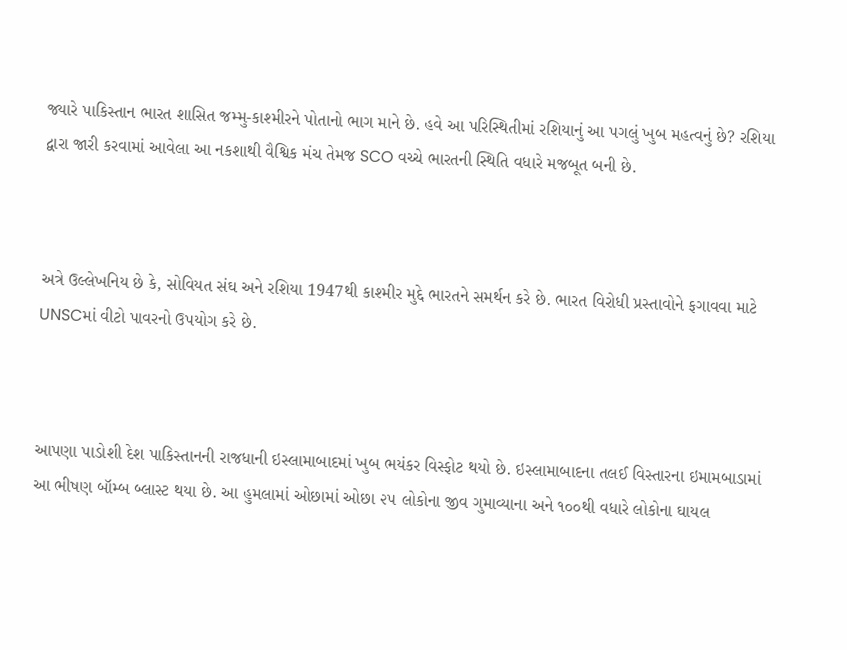જ્યારે પાકિસ્તાન ભારત શાસિત જમ્મુ-કાશ્મીરને પોતાનો ભાગ માને છે. હવે આ પરિસ્થિતીમાં રશિયાનું આ પગલું ખુબ મહત્વનું છે? રશિયા દ્વારા જારી કરવામાં આવેલા આ નકશાથી વૈશ્વિક મંચ તેમજ SCO વચ્ચે ભારતની સ્થિતિ વધારે મજબૂત બની છે.



અત્રે ઉલ્લેખનિય છે કે, સોવિયત સંઘ અને રશિયા 1947થી કાશ્મીર મુદ્દે ભારતને સમર્થન કરે છે. ભારત વિરોધી પ્રસ્તાવોને ફગાવવા માટે UNSCમાં વીટો પાવરનો ઉપયોગ કરે છે.



આપણા પાડોશી દેશ પાકિસ્તાનની રાજધાની ઇસ્લામાબાદમાં ખુબ ભયંકર વિસ્ફોટ થયો છે. ઇસ્લામાબાદના તલઈ વિસ્તારના ઇમામબાડામાં આ ભીષણ બૉમ્બ બ્લાસ્ટ થયા છે. આ હુમલામાં ઓછામાં ઓછા ૨૫ લોકોના જીવ ગુમાવ્યાના અને ૧૦૦થી વધારે લોકોના ઘાયલ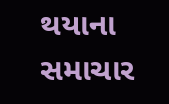થયાના સમાચાર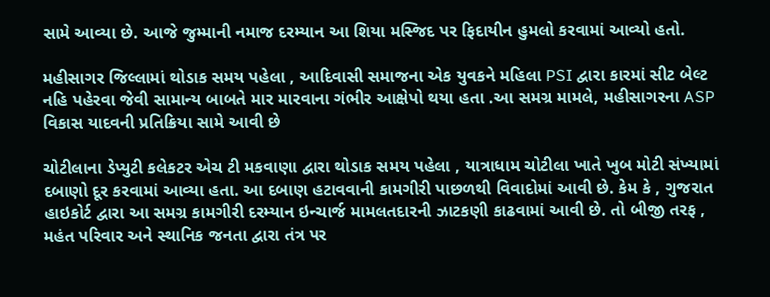સામે આવ્યા છે. આજે જુમ્માની નમાજ દરમ્યાન આ શિયા મસ્જિદ પર ફિદાયીન હુમલો કરવામાં આવ્યો હતો.

મહીસાગર જિલ્લામાં થોડાક સમય પહેલા , આદિવાસી સમાજના એક યુવકને મહિલા PSI દ્વારા કારમાં સીટ બેલ્ટ નહિ પહેરવા જેવી સામાન્ય બાબતે માર મારવાના ગંભીર આક્ષેપો થયા હતા .આ સમગ્ર મામલે, મહીસાગરના ASP વિકાસ યાદવની પ્રતિક્રિયા સામે આવી છે

ચોટીલાના ડેપ્યુટી કલેકટર એચ ટી મકવાણા દ્વારા થોડાક સમય પહેલા , યાત્રાધામ ચોટીલા ખાતે ખુબ મોટી સંખ્યામાં દબાણો દૂર કરવામાં આવ્યા હતા. આ દબાણ હટાવવાની કામગીરી પાછળથી વિવાદોમાં આવી છે. કેમ કે , ગુજરાત હાઇકોર્ટ દ્વારા આ સમગ્ર કામગીરી દરમ્યાન ઇન્ચાર્જ મામલતદારની ઝાટકણી કાઢવામાં આવી છે. તો બીજી તરફ , મહંત પરિવાર અને સ્થાનિક જનતા દ્વારા તંત્ર પર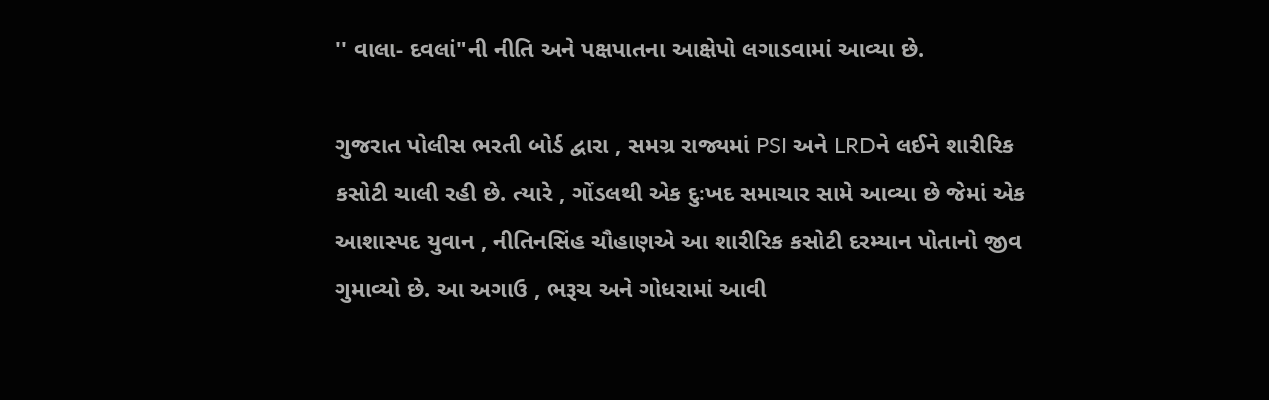'' વાલા- દવલાં"ની નીતિ અને પક્ષપાતના આક્ષેપો લગાડવામાં આવ્યા છે.

ગુજરાત પોલીસ ભરતી બોર્ડ દ્વારા , સમગ્ર રાજ્યમાં PSI અને LRDને લઈને શારીરિક કસોટી ચાલી રહી છે. ત્યારે , ગોંડલથી એક દુઃખદ સમાચાર સામે આવ્યા છે જેમાં એક આશાસ્પદ યુવાન , નીતિનસિંહ ચૌહાણએ આ શારીરિક કસોટી દરમ્યાન પોતાનો જીવ ગુમાવ્યો છે. આ અગાઉ , ભરૂચ અને ગોધરામાં આવી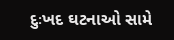દુઃખદ ઘટનાઓ સામે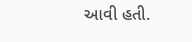આવી હતી.